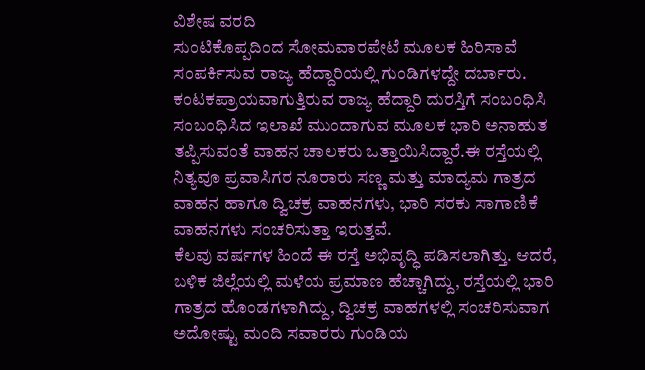ವಿಶೇಷ ವರದಿ
ಸುಂಟಿಕೊಪ್ಪದಿಂದ ಸೋಮವಾರಪೇಟೆ ಮೂಲಕ ಹಿರಿಸಾವೆ ಸಂಪರ್ಕಿಸುವ ರಾಜ್ಯ ಹೆದ್ದಾರಿಯಲ್ಲಿ ಗುಂಡಿಗಳದ್ದೇ ದರ್ಬಾರು.
ಕಂಟಕಪ್ರಾಯವಾಗುತ್ತಿರುವ ರಾಜ್ಯ ಹೆದ್ದಾರಿ ದುರಸ್ತಿಗೆ ಸಂಬಂಧಿಸಿ ಸಂಬಂಧಿಸಿದ ಇಲಾಖೆ ಮುಂದಾಗುವ ಮೂಲಕ ಭಾರಿ ಅನಾಹುತ ತಪ್ಪಿಸುವಂತೆ ವಾಹನ ಚಾಲಕರು ಒತ್ತಾಯಿಸಿದ್ದಾರೆ.ಈ ರಸ್ತೆಯಲ್ಲಿ ನಿತ್ಯವೂ ಪ್ರವಾಸಿಗರ ನೂರಾರು ಸಣ್ಣ ಮತ್ತು ಮಾದ್ಯಮ ಗಾತ್ರದ ವಾಹನ ಹಾಗೂ ದ್ವಿಚಕ್ರ ವಾಹನಗಳು, ಭಾರಿ ಸರಕು ಸಾಗಾಣಿಕೆ ವಾಹನಗಳು ಸಂಚರಿಸುತ್ತಾ ಇರುತ್ತವೆ.
ಕೆಲವು ವರ್ಷಗಳ ಹಿಂದೆ ಈ ರಸ್ತೆ ಅಭಿವೃದ್ಧಿ ಪಡಿಸಲಾಗಿತ್ತು. ಆದರೆ, ಬಳಿಕ ಜಿಲ್ಲೆಯಲ್ಲಿ ಮಳೆಯ ಪ್ರಮಾಣ ಹೆಚ್ಚಾಗಿದ್ದು, ರಸ್ತೆಯಲ್ಲಿ ಭಾರಿ ಗಾತ್ರದ ಹೊಂಡಗಳಾಗಿದ್ದು, ದ್ವಿಚಕ್ರ ವಾಹಗಳಲ್ಲಿ ಸಂಚರಿಸುವಾಗ ಅದೋಷ್ಟು ಮಂದಿ ಸವಾರರು ಗುಂಡಿಯ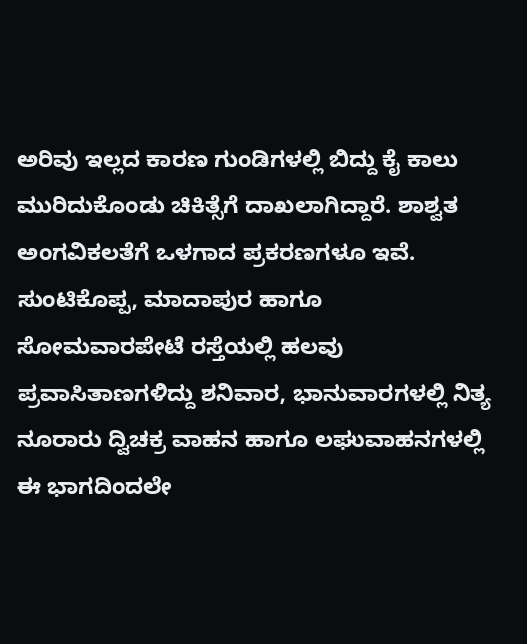ಅರಿವು ಇಲ್ಲದ ಕಾರಣ ಗುಂಡಿಗಳಲ್ಲಿ ಬಿದ್ದು ಕೈ ಕಾಲು ಮುರಿದುಕೊಂಡು ಚಿಕಿತ್ಸೆಗೆ ದಾಖಲಾಗಿದ್ದಾರೆ. ಶಾಶ್ವತ ಅಂಗವಿಕಲತೆಗೆ ಒಳಗಾದ ಪ್ರಕರಣಗಳೂ ಇವೆ.
ಸುಂಟಿಕೊಪ್ಪ, ಮಾದಾಪುರ ಹಾಗೂ ಸೋಮವಾರಪೇಟೆ ರಸ್ತೆಯಲ್ಲಿ ಹಲವು ಪ್ರವಾಸಿತಾಣಗಳಿದ್ದು ಶನಿವಾರ, ಭಾನುವಾರಗಳಲ್ಲಿ ನಿತ್ಯ ನೂರಾರು ದ್ವಿಚಕ್ರ ವಾಹನ ಹಾಗೂ ಲಘುವಾಹನಗಳಲ್ಲಿ ಈ ಭಾಗದಿಂದಲೇ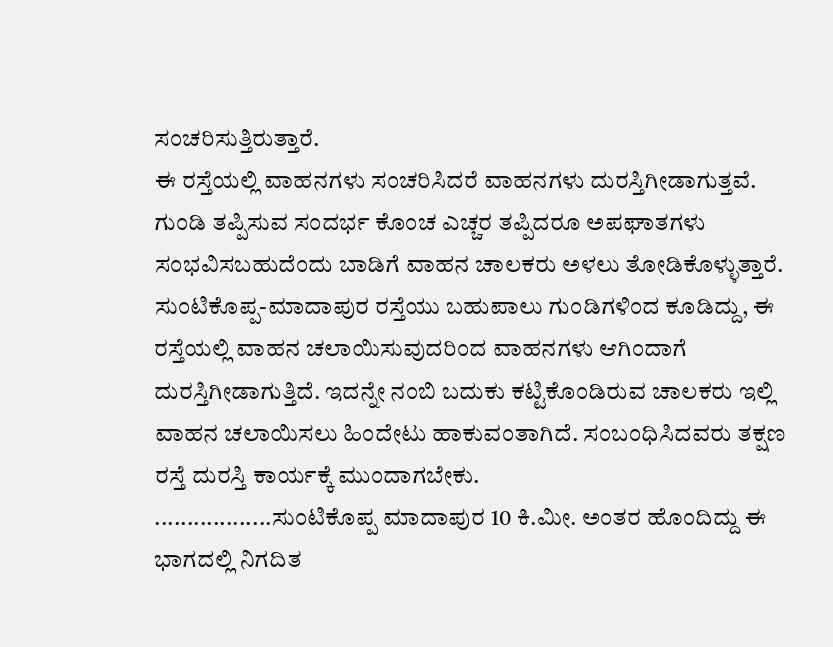ಸಂಚರಿಸುತ್ತಿರುತ್ತಾರೆ.
ಈ ರಸ್ತೆಯಲ್ಲಿ ವಾಹನಗಳು ಸಂಚರಿಸಿದರೆ ವಾಹನಗಳು ದುರಸ್ತಿಗೀಡಾಗುತ್ತವೆ. ಗುಂಡಿ ತಪ್ಪಿಸುವ ಸಂದರ್ಭ ಕೊಂಚ ಎಚ್ಚರ ತಪ್ಪಿದರೂ ಅಪಘಾತಗಳು ಸಂಭವಿಸಬಹುದೆಂದು ಬಾಡಿಗೆ ವಾಹನ ಚಾಲಕರು ಅಳಲು ತೋಡಿಕೊಳ್ಳುತ್ತಾರೆ.
ಸುಂಟಿಕೊಪ್ಪ-ಮಾದಾಪುರ ರಸ್ತೆಯು ಬಹುಪಾಲು ಗುಂಡಿಗಳಿಂದ ಕೂಡಿದ್ದು, ಈ ರಸ್ತೆಯಲ್ಲಿ ವಾಹನ ಚಲಾಯಿಸುವುದರಿಂದ ವಾಹನಗಳು ಆಗಿಂದಾಗೆ ದುರಸ್ತಿಗೀಡಾಗುತ್ತಿದೆ. ಇದನ್ನೇ ನಂಬಿ ಬದುಕು ಕಟ್ಟಿಕೊಂಡಿರುವ ಚಾಲಕರು ಇಲ್ಲಿ ವಾಹನ ಚಲಾಯಿಸಲು ಹಿಂದೇಟು ಹಾಕುವಂತಾಗಿದೆ. ಸಂಬಂಧಿಸಿದವರು ತಕ್ಷಣ ರಸ್ತೆ ದುರಸ್ತಿ ಕಾರ್ಯಕ್ಕೆ ಮುಂದಾಗಬೇಕು.
..................ಸುಂಟಿಕೊಪ್ಪ ಮಾದಾಪುರ 10 ಕಿ.ಮೀ. ಅಂತರ ಹೊಂದಿದ್ದು ಈ ಭಾಗದಲ್ಲಿ ನಿಗದಿತ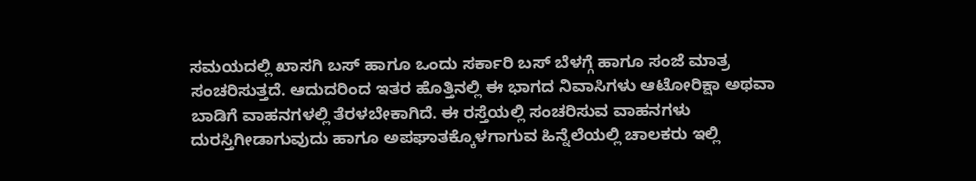ಸಮಯದಲ್ಲಿ ಖಾಸಗಿ ಬಸ್ ಹಾಗೂ ಒಂದು ಸರ್ಕಾರಿ ಬಸ್ ಬೆಳಗ್ಗೆ ಹಾಗೂ ಸಂಜೆ ಮಾತ್ರ ಸಂಚರಿಸುತ್ತದೆ. ಆದುದರಿಂದ ಇತರ ಹೊತ್ತಿನಲ್ಲಿ ಈ ಭಾಗದ ನಿವಾಸಿಗಳು ಆಟೋರಿಕ್ಷಾ ಅಥವಾ ಬಾಡಿಗೆ ವಾಹನಗಳಲ್ಲಿ ತೆರಳಬೇಕಾಗಿದೆ. ಈ ರಸ್ತೆಯಲ್ಲಿ ಸಂಚರಿಸುವ ವಾಹನಗಳು ದುರಸ್ತಿಗೀಡಾಗುವುದು ಹಾಗೂ ಅಪಘಾತಕ್ಕೊಳಗಾಗುವ ಹಿನ್ನೆಲೆಯಲ್ಲಿ ಚಾಲಕರು ಇಲ್ಲಿ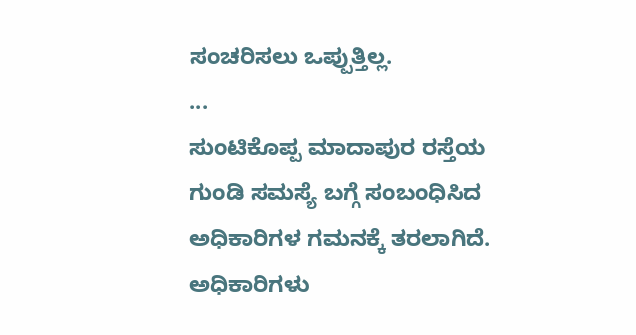ಸಂಚರಿಸಲು ಒಪ್ಪುತ್ತಿಲ್ಲ.
...
ಸುಂಟಿಕೊಪ್ಪ ಮಾದಾಪುರ ರಸ್ತೆಯ ಗುಂಡಿ ಸಮಸ್ಯೆ ಬಗ್ಗೆ ಸಂಬಂಧಿಸಿದ ಅಧಿಕಾರಿಗಳ ಗಮನಕ್ಕೆ ತರಲಾಗಿದೆ. ಅಧಿಕಾರಿಗಳು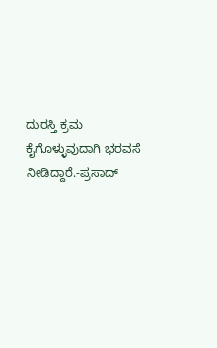ದುರಸ್ತಿ ಕ್ರಮ ಕೈಗೊಳ್ಳುವುದಾಗಿ ಭರವಸೆ ನೀಡಿದ್ದಾರೆ.-ಪ್ರಸಾದ್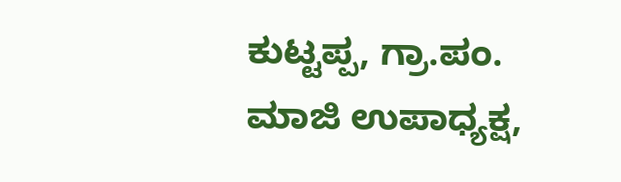ಕುಟ್ಟಪ್ಪ, ಗ್ರಾ.ಪಂ. ಮಾಜಿ ಉಪಾಧ್ಯಕ್ಷ,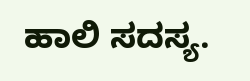ಹಾಲಿ ಸದಸ್ಯ.